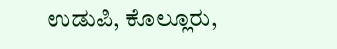ಉಡುಪಿ, ಕೊಲ್ಲೂರು,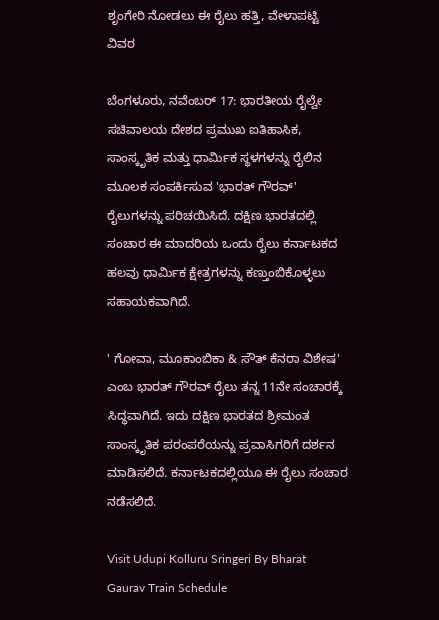ಶೃಂಗೇರಿ ನೋಡಲು ಈ ರೈಲು ಹತ್ತಿ, ವೇಳಾಪಟ್ಟಿ ವಿವರ

ಬೆಂಗಳೂರು, ನವೆಂಬರ್ 17: ಭಾರತೀಯ ರೈಲ್ವೇ ಸಚಿವಾಲಯ ದೇಶದ ಪ್ರಮುಖ ಐತಿಹಾಸಿಕ, ಸಾಂಸ್ಕೃತಿಕ ಮತ್ತು ಧಾರ್ಮಿಕ ಸ್ಥಳಗಳನ್ನು ರೈಲಿನ ಮೂಲಕ ಸಂಪರ್ಕಿಸುವ 'ಭಾರತ್ ಗೌರವ್' ರೈಲುಗಳನ್ನು ಪರಿಚಯಿಸಿದೆ. ದಕ್ಷಿಣ ಭಾರತದಲ್ಲಿ ಸಂಚಾರ ಈ ಮಾದರಿಯ ಒಂದು ರೈಲು ಕರ್ನಾಟಕದ ಹಲವು ಧಾರ್ಮಿಕ ಕ್ಷೇತ್ರಗಳನ್ನು ಕಣ್ತುಂಬಿಕೊಳ್ಳಲು ಸಹಾಯಕವಾಗಿದೆ.

' ಗೋವಾ, ಮೂಕಾಂಬಿಕಾ & ಸೌತ್ ಕೆನರಾ ವಿಶೇಷ' ಎಂಬ ಭಾರತ್ ಗೌರವ್ ರೈಲು ತನ್ನ 11ನೇ ಸಂಚಾರಕ್ಕೆ ಸಿದ್ಧವಾಗಿದೆ. ಇದು ದಕ್ಷಿಣ ಭಾರತದ ಶ್ರೀಮಂತ ಸಾಂಸ್ಕೃತಿಕ ಪರಂಪರೆಯನ್ನು ಪ್ರವಾಸಿಗರಿಗೆ ದರ್ಶನ ಮಾಡಿಸಲಿದೆ. ಕರ್ನಾಟಕದಲ್ಲಿಯೂ ಈ ರೈಲು ಸಂಚಾರ ನಡೆಸಲಿದೆ.

Visit Udupi Kolluru Sringeri By Bharat Gaurav Train Schedule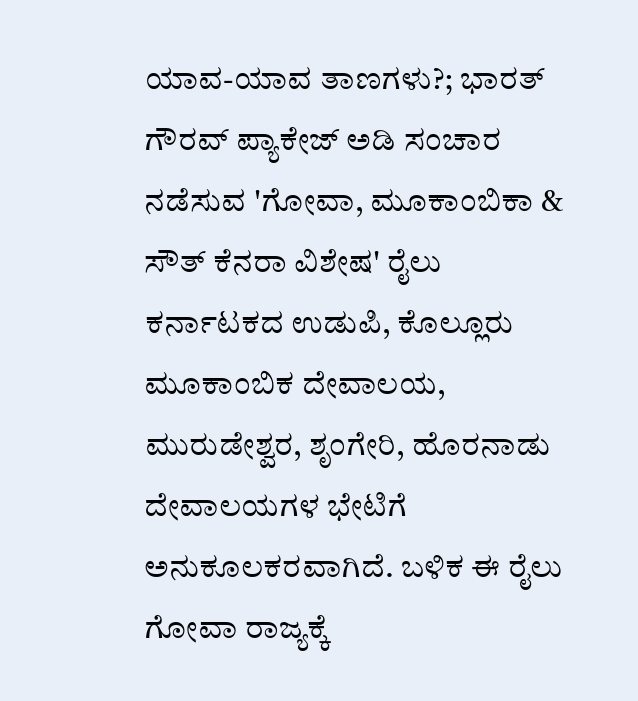ಯಾವ-ಯಾವ ತಾಣಗಳು?; ಭಾರತ್ ಗೌರವ್ ಪ್ಯಾಕೇಜ್‌ ಅಡಿ ಸಂಚಾರ ನಡೆಸುವ 'ಗೋವಾ, ಮೂಕಾಂಬಿಕಾ & ಸೌತ್ ಕೆನರಾ ವಿಶೇಷ' ರೈಲು ಕರ್ನಾಟಕದ ಉಡುಪಿ, ಕೊಲ್ಲೂರು ಮೂಕಾಂಬಿಕ ದೇವಾಲಯ, ಮುರುಡೇಶ್ವರ, ಶೃಂಗೇರಿ, ಹೊರನಾಡು ದೇವಾಲಯಗಳ ಭೇಟಿಗೆ ಅನುಕೂಲಕರವಾಗಿದೆ. ಬಳಿಕ ಈ ರೈಲು ಗೋವಾ ರಾಜ್ಯಕ್ಕೆ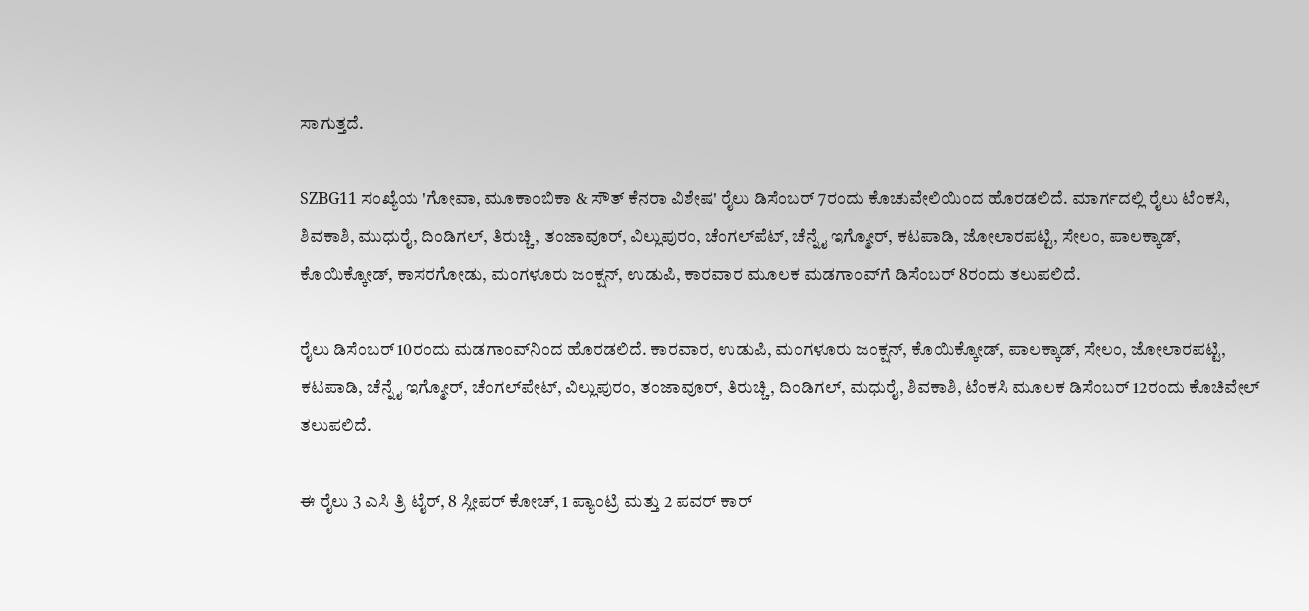ಸಾಗುತ್ತದೆ.

SZBG11 ಸಂಖ್ಯೆಯ 'ಗೋವಾ, ಮೂಕಾಂಬಿಕಾ & ಸೌತ್ ಕೆನರಾ ವಿಶೇಷ' ರೈಲು ಡಿಸೆಂಬರ್ 7ರಂದು ಕೊಚುವೇಲಿಯಿಂದ ಹೊರಡಲಿದೆ. ಮಾರ್ಗದಲ್ಲಿ ರೈಲು ಟೆಂಕಸಿ, ಶಿವಕಾಶಿ, ಮುಧುರೈ, ದಿಂಡಿಗಲ್, ತಿರುಚ್ಚಿ, ತಂಜಾವೂರ್, ವಿಲ್ಲುಪುರಂ, ಚೆಂಗಲ್‌ಪೆಟ್, ಚೆನ್ನೈ ಇಗ್ಮೋರ್‌, ಕಟಪಾಡಿ, ಜೋಲಾರಪಟ್ಟಿ, ಸೇಲಂ, ಪಾಲಕ್ಕಾಡ್, ಕೊಯಿಕ್ಕೋಡ್, ಕಾಸರಗೋಡು, ಮಂಗಳೂರು ಜಂಕ್ಷನ್, ಉಡುಪಿ, ಕಾರವಾರ ಮೂಲಕ ಮಡಗಾಂವ್‌ಗೆ ಡಿಸೆಂಬರ್ 8ರಂದು ತಲುಪಲಿದೆ.

ರೈಲು ಡಿಸೆಂಬರ್ 10ರಂದು ಮಡಗಾಂವ್‌ನಿಂದ ಹೊರಡಲಿದೆ. ಕಾರವಾರ, ಉಡುಪಿ, ಮಂಗಳೂರು ಜಂಕ್ಷನ್, ಕೊಯಿಕ್ಕೋಡ್, ಪಾಲಕ್ಕಾಡ್, ಸೇಲಂ, ಜೋಲಾರಪಟ್ಟಿ, ಕಟಪಾಡಿ, ಚೆನ್ನೈ ಇಗ್ಮೋರ್, ಚೆಂಗಲ್‌ಪೇಟ್‌, ವಿಲ್ಲುಪುರಂ, ತಂಜಾವೂರ್, ತಿರುಚ್ಚಿ, ದಿಂಡಿಗಲ್, ಮಧುರೈ, ಶಿವಕಾಶಿ, ಟೆಂಕಸಿ ಮೂಲಕ ಡಿಸೆಂಬರ್ 12ರಂದು ಕೊಚಿವೇಲ್ ತಲುಪಲಿದೆ.

ಈ ರೈಲು 3 ಎಸಿ ತ್ರಿ ಟೈರ್, 8 ಸ್ಲೀಪರ್ ಕೋಚ್, 1 ಪ್ಯಾಂಟ್ರಿ ಮತ್ತು 2 ಪವರ್ ಕಾರ್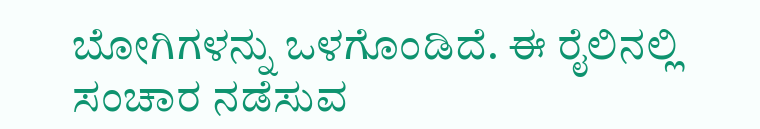ಬೋಗಿಗಳನ್ನು ಒಳಗೊಂಡಿದೆ. ಈ ರೈಲಿನಲ್ಲಿ ಸಂಚಾರ ನಡೆಸುವ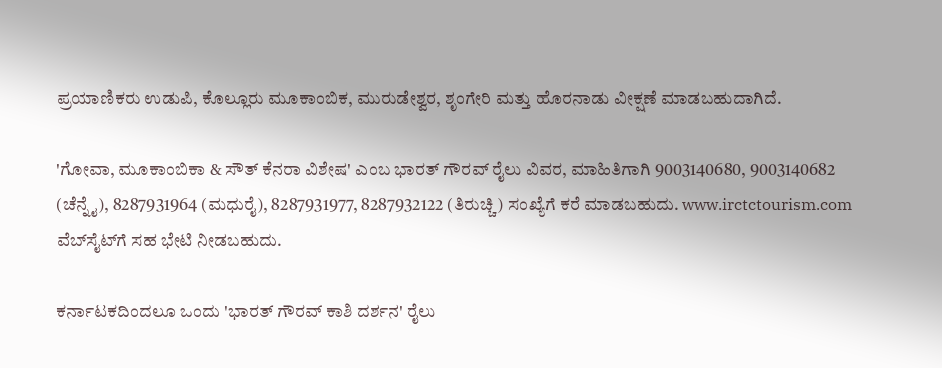ಪ್ರಯಾಣಿಕರು ಉಡುಪಿ, ಕೊಲ್ಲೂರು ಮೂಕಾಂಬಿಕ, ಮುರುಡೇಶ್ವರ, ಶೃಂಗೇರಿ ಮತ್ತು ಹೊರನಾಡು ವೀಕ್ಷಣೆ ಮಾಡಬಹುದಾಗಿದೆ.

'ಗೋವಾ, ಮೂಕಾಂಬಿಕಾ & ಸೌತ್ ಕೆನರಾ ವಿಶೇಷ' ಎಂಬ ಭಾರತ್ ಗೌರವ್ ರೈಲು ವಿವರ, ಮಾಹಿತಿಗಾಗಿ 9003140680, 9003140682 (ಚೆನ್ನೈ), 8287931964 (ಮಧುರೈ), 8287931977, 8287932122 (ತಿರುಚ್ಚಿ) ಸಂಖ್ಯೆಗೆ ಕರೆ ಮಾಡಬಹುದು. www.irctctourism.com ವೆಬ್‌ಸೈಟ್‌ಗೆ ಸಹ ಭೇಟಿ ನೀಡಬಹುದು.

ಕರ್ನಾಟಕದಿಂದಲೂ ಒಂದು 'ಭಾರತ್ ಗೌರವ್ ಕಾಶಿ ದರ್ಶನ' ರೈಲು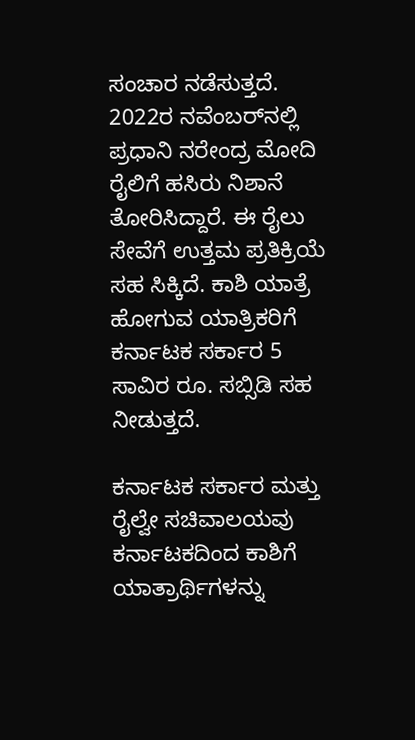ಸಂಚಾರ ನಡೆಸುತ್ತದೆ. 2022ರ ನವೆಂಬರ್‌ನಲ್ಲಿ ಪ್ರಧಾನಿ ನರೇಂದ್ರ ಮೋದಿ ರೈಲಿಗೆ ಹಸಿರು ನಿಶಾನೆ ತೋರಿಸಿದ್ದಾರೆ. ಈ ರೈಲು ಸೇವೆಗೆ ಉತ್ತಮ ಪ್ರತಿಕ್ರಿಯೆ ಸಹ ಸಿಕ್ಕಿದೆ. ಕಾಶಿ ಯಾತ್ರೆ ಹೋಗುವ ಯಾತ್ರಿಕರಿಗೆ ಕರ್ನಾಟಕ ಸರ್ಕಾರ 5 ಸಾವಿರ ರೂ. ಸಬ್ಸಿಡಿ ಸಹ ನೀಡುತ್ತದೆ.

ಕರ್ನಾಟಕ ಸರ್ಕಾರ ಮತ್ತು ರೈಲ್ವೇ ಸಚಿವಾಲಯವು ಕರ್ನಾಟಕದಿಂದ ಕಾಶಿಗೆ ಯಾತ್ರಾರ್ಥಿಗಳನ್ನು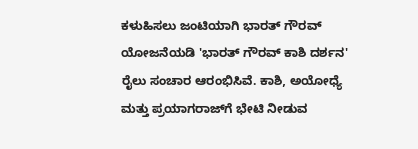ಕಳುಹಿಸಲು ಜಂಟಿಯಾಗಿ ಭಾರತ್ ಗೌರವ್ ಯೋಜನೆಯಡಿ 'ಭಾರತ್ ಗೌರವ್ ಕಾಶಿ ದರ್ಶನ' ರೈಲು ಸಂಚಾರ ಆರಂಭಿಸಿವೆ. ಕಾಶಿ, ಅಯೋಧ್ಯೆ ಮತ್ತು ಪ್ರಯಾಗರಾಜ್‌ಗೆ ಭೇಟಿ ನೀಡುವ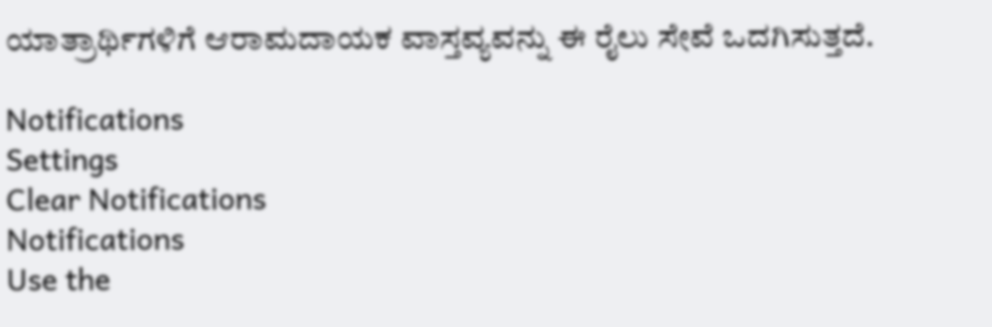ಯಾತ್ರಾರ್ಥಿಗಳಿಗೆ ಆರಾಮದಾಯಕ ವಾಸ್ತವ್ಯವನ್ನು ಈ ರೈಲು ಸೇವೆ ಒದಗಿಸುತ್ತದೆ.

Notifications
Settings
Clear Notifications
Notifications
Use the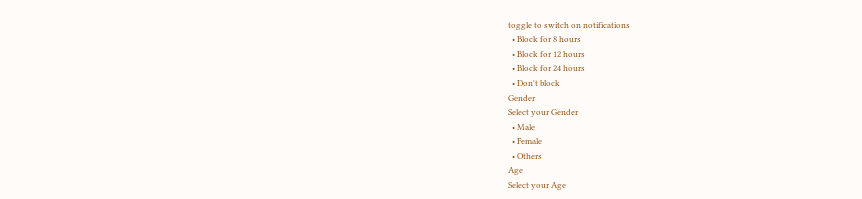toggle to switch on notifications
  • Block for 8 hours
  • Block for 12 hours
  • Block for 24 hours
  • Don't block
Gender
Select your Gender
  • Male
  • Female
  • Others
Age
Select your Age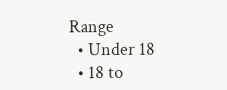Range
  • Under 18
  • 18 to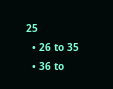25
  • 26 to 35
  • 36 to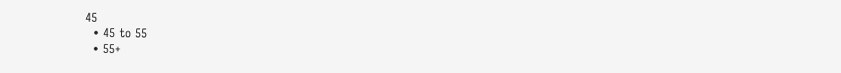45
  • 45 to 55
  • 55+